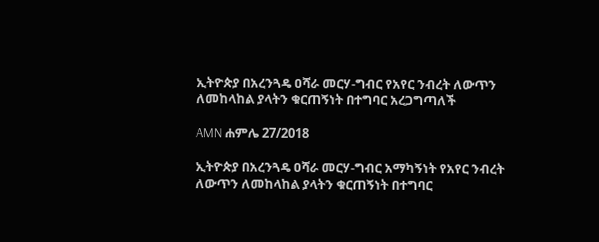ኢትዮጵያ በአረንጓዴ ዐሻራ መርሃ-ግብር የአየር ንብረት ለውጥን ለመከላከል ያላትን ቁርጠኝነት በተግባር አረጋግጣለች

AMN ሐምሌ 27/2018

ኢትዮጵያ በአረንጓዴ ዐሻራ መርሃ-ግብር አማካኝነት የአየር ንብረት ለውጥን ለመከላከል ያላትን ቁርጠኝነት በተግባር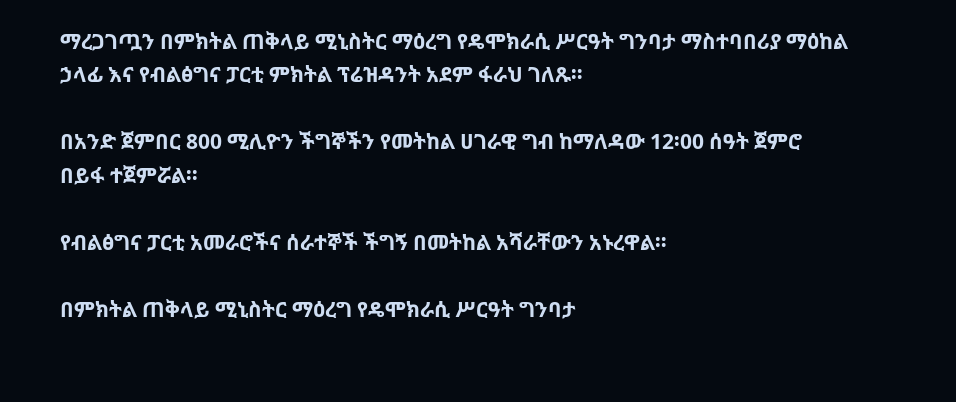ማረጋገጧን በምክትል ጠቅላይ ሚኒስትር ማዕረግ የዴሞክራሲ ሥርዓት ግንባታ ማስተባበሪያ ማዕከል ኃላፊ እና የብልፅግና ፓርቲ ምክትል ፕሬዝዳንት አደም ፋራህ ገለጹ።

በአንድ ጀምበር 800 ሚሊዮን ችግኞችን የመትከል ሀገራዊ ግብ ከማለዳው 12፡00 ሰዓት ጀምሮ በይፋ ተጀምሯል፡፡

የብልፅግና ፓርቲ አመራሮችና ሰራተኞች ችግኝ በመትከል አሻራቸውን አኑረዋል።

በምክትል ጠቅላይ ሚኒስትር ማዕረግ የዴሞክራሲ ሥርዓት ግንባታ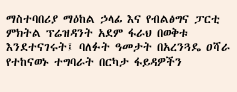ማስተባበሪያ ማዕከል ኃላፊ እና የብልፅግና ፓርቲ ምክትል ፕሬዝዳንት አደም ፋራህ በወቅቱ እንደተናገሩት፤ ባለፉት ዓመታት በአረንጓዴ ዐሻራ የተከናወኑ ተግባራት በርካታ ፋይዳዎችን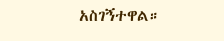አስገኝተዋል።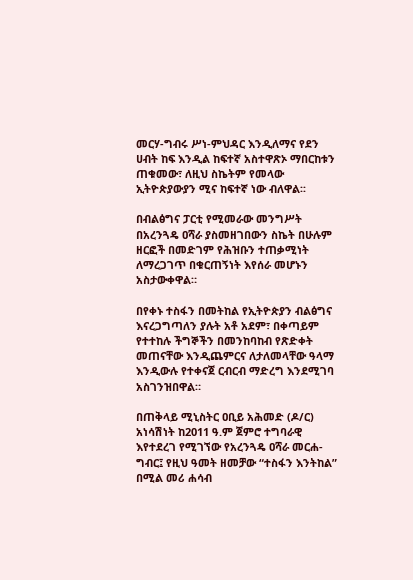መርሃ-ግብሩ ሥነ-ምህዳር እንዲለማና የደን ሀብት ከፍ እንዲል ከፍተኛ አስተዋጽኦ ማበርከቱን ጠቁመው፣ ለዚህ ስኬትም የመላው ኢትዮጵያውያን ሚና ከፍተኛ ነው ብለዋል፡፡

በብልፅግና ፓርቲ የሚመራው መንግሥት በአረንጓዴ ዐሻራ ያስመዘገበውን ስኬት በሁሉም ዘርፎች በመድገም የሕዝቡን ተጠቃሚነት ለማረጋገጥ በቁርጠኝነት እየሰራ መሆኑን አስታውቀዋል።

በየቀኑ ተስፋን በመትከል የኢትዮጵያን ብልፅግና እናረጋግጣለን ያሉት አቶ አደም፣ በቀጣይም የተተከሉ ችግኞችን በመንከባከብ የጽድቀት መጠናቸው እንዲጨምርና ለታለመላቸው ዓላማ እንዲውሉ የተቀናጀ ርብርብ ማድረግ እንደሚገባ አስገንዝበዋል።

በጠቅላይ ሚኒስትር ዐቢይ አሕመድ (ዶ/ር) አነሳሽነት ከ2011 ዓ.ም ጀምሮ ተግባራዊ እየተደረገ የሚገኘው የአረንጓዴ ዐሻራ መርሐ-ግብር፤ የዚህ ዓመት ዘመቻው “ተስፋን እንትከል” በሚል መሪ ሐሳብ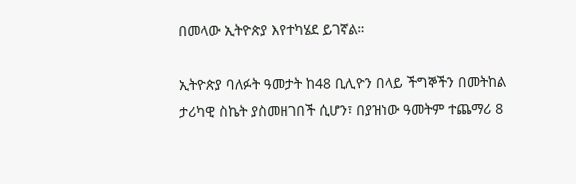በመላው ኢትዮጵያ እየተካሄደ ይገኛል።

ኢትዮጵያ ባለፉት ዓመታት ከ48 ቢሊዮን በላይ ችግኞችን በመትከል ታሪካዊ ስኬት ያስመዘገበች ሲሆን፣ በያዝነው ዓመትም ተጨማሪ 8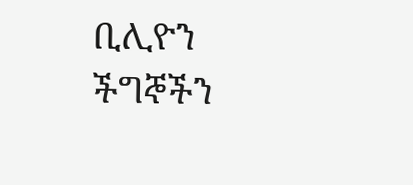ቢሊዮን ችግኞችን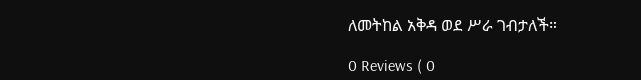ለመትከል አቅዳ ወደ ሥራ ገብታለች።

0 Reviews ( 0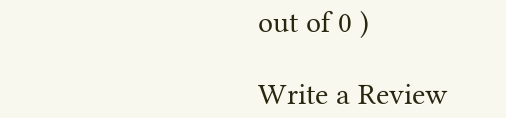out of 0 )

Write a Review